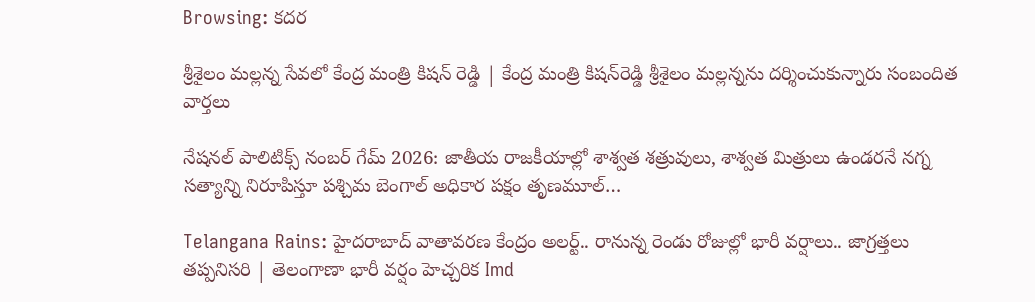Browsing: కదర

శ్రీశైలం మల్లన్న సేవలో కేంద్ర మంత్రి కిషన్ రెడ్డి | కేంద్ర మంత్రి కిషన్‌రెడ్డి శ్రీశైలం మల్లన్నను దర్శించుకున్నారు సంబందిత వార్తలు

నేషనల్ పాలిటిక్స్ నంబర్ గేమ్ 2026: జాతీయ రాజకీయాల్లో శాశ్వత శత్రువులు, శాశ్వత మిత్రులు ఉండరనే నగ్న సత్యాన్ని నిరూపిస్తూ పశ్చిమ బెంగాల్ అధికార పక్షం తృణమూల్…

Telangana Rains: హైదరాబాద్ వాతావరణ కేంద్రం అలర్ట్.. రానున్న రెండు రోజుల్లో భారీ వర్షాలు.. జాగ్రత్తలు తప్పనిసరి | తెలంగాణా భారీ వర్షం హెచ్చరిక Imd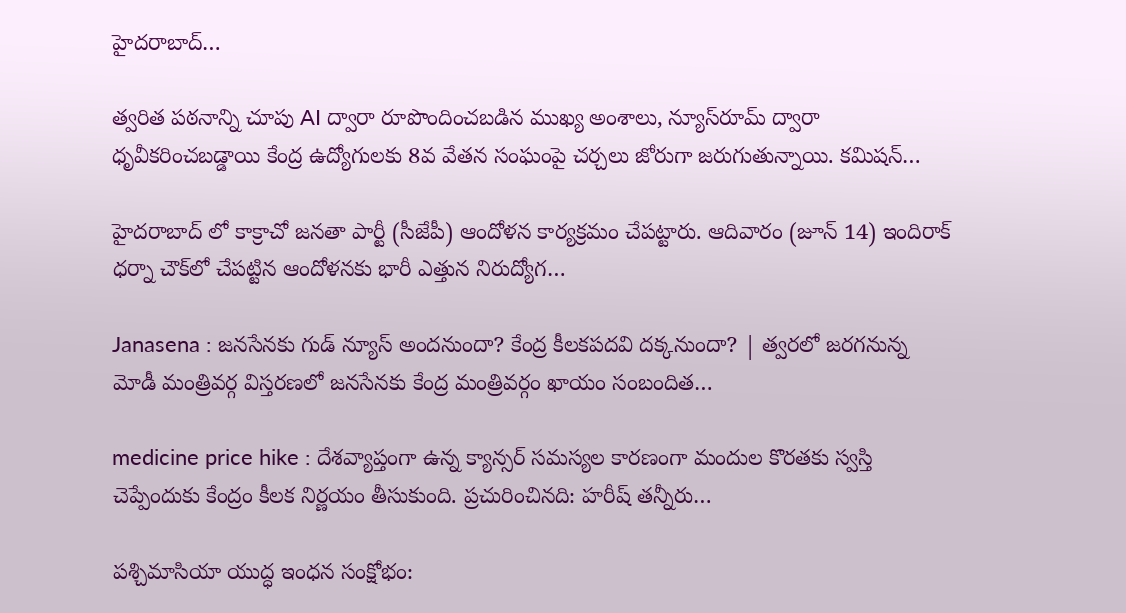హైదరాబాద్…

త్వరిత పఠనాన్ని చూపు AI ద్వారా రూపొందించబడిన ముఖ్య అంశాలు, న్యూస్‌రూమ్ ద్వారా ధృవీకరించబడ్డాయి కేంద్ర ఉద్యోగులకు 8వ వేతన సంఘంపై చర్చలు జోరుగా జరుగుతున్నాయి. కమిషన్…

హైదరాబాద్ లో కాక్రాచో జనతా పార్టీ (సీజేపీ) ఆందోళన కార్యక్రమం చేపట్టారు. ఆదివారం (జూన్ 14) ఇందిరాక్ ధర్నా చౌక్‌లో చేపట్టిన ఆందోళనకు భారీ ఎత్తున నిరుద్యోగ…

Janasena : జనసేనకు గుడ్ న్యూస్ అందనుందా? కేంద్ర కీలకపదవి దక్కనుందా? | త్వరలో జరగనున్న మోడీ మంత్రివర్గ విస్తరణలో జనసేనకు కేంద్ర మంత్రివర్గం ఖాయం సంబందిత…

medicine price hike : దేశవ్యాప్తంగా ఉన్న క్యాన్సర్ సమస్యల కారణంగా మందుల కొరతకు స్వస్తి చెప్పేందుకు కేంద్రం కీలక నిర్ణయం తీసుకుంది. ప్రచురించినది: హరీష్ తన్నీరు…

పశ్చిమాసియా యుద్ధ ఇంధన సంక్షోభం: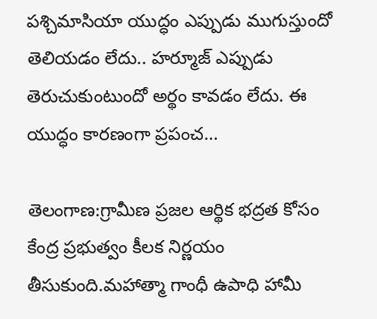పశ్చిమాసియా యుద్ధం ఎప్పుడు ముగుస్తుందో తెలియడం లేదు.. హర్మూజ్‌ ఎప్పుడు తెరుచుకుంటుందో అర్థం కావడం లేదు. ఈ యుద్ధం కారణంగా ప్రపంచ…

తెలంగాణ:గ్రామీణ ప్రజల ఆర్థిక భద్రత కోసం కేంద్ర ప్రభుత్వం కీలక నిర్ణయం తీసుకుంది.మహాత్మా గాంధీ ఉపాధి హామీ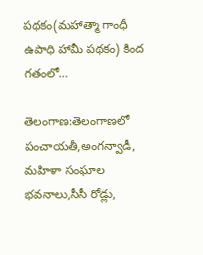పథకం(మహాత్మా గాంధీ ఉపాధి హామీ పథకం) కింద గతంలో…

తెలంగాణ:తెలంగాణలో పంచాయతీ,అంగన్వాడీ, మహిళా సంఘాల భవనాలు,సీసీ రోడ్లు,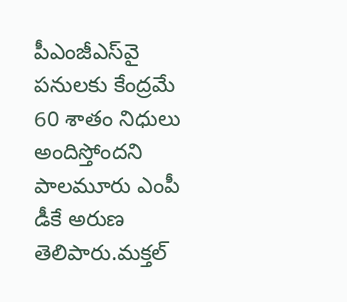పీఎంజీఎస్‌వై పనులకు కేంద్రమే 60 శాతం నిధులు అందిస్తోందని పాలమూరు ఎంపీ డీకే అరుణ తెలిపారు.మక్తల్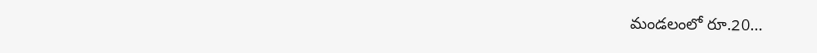మండలంలో రూ.20…